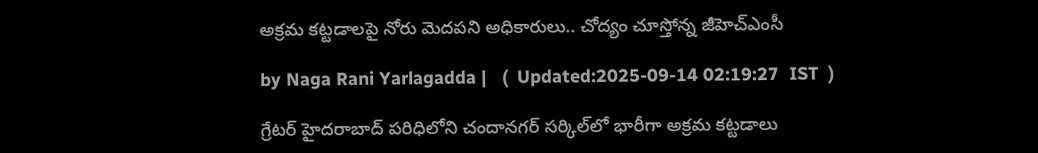అక్రమ కట్టడాలపై నోరు మెదపని అధికారులు.. చోద్యం చూస్తోన్న జీహెచ్ఎంసీ

by Naga Rani Yarlagadda |   (  Updated:2025-09-14 02:19:27  IST  )

గ్రేటర్ హైదరాబాద్ పరిధిలోని చందానగర్ సర్కిల్‌లో భారీగా అక్రమ కట్టడాలు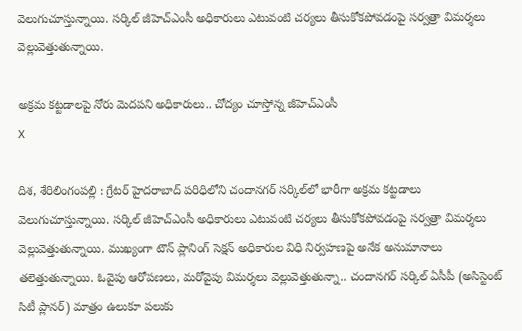వెలుగుచూస్తున్నాయి. సర్కిల్ జీహెచ్ఎంసీ అధికారులు ఎటువంటి చర్యలు తీసుకోకపోవడంపై సర్వత్రా విమర్శలు వెల్లువెత్తుతున్నాయి.

అక్రమ కట్టడాలపై నోరు మెదపని అధికారులు.. చోద్యం చూస్తోన్న జీహెచ్ఎంసీ
X

దిశ, శేరిలింగంపల్లి : గ్రేటర్ హైదరాబాద్ పరిధిలోని చందానగర్ సర్కిల్‌లో భారీగా అక్రమ కట్టడాలు వెలుగుచూస్తున్నాయి. సర్కిల్ జీహెచ్ఎంసీ అధికారులు ఎటువంటి చర్యలు తీసుకోకపోవడంపై సర్వత్రా విమర్శలు వెల్లువెత్తుతున్నాయి. ముఖ్యంగా టౌన్ ప్లానింగ్ సెక్షన్ అధికారుల విధి నిర్వహణపై అనేక అనుమానాలు తలెత్తుతున్నాయి. ఓవైపు ఆరోపణలు, మరోవైపు విమర్శలు వెల్లువెత్తుతున్నా.. చందానగర్ సర్కిల్ ఏసీపీ (అసిస్టెంట్ సిటీ ప్లానర్) మాత్రం ఉలుకూ పలుకు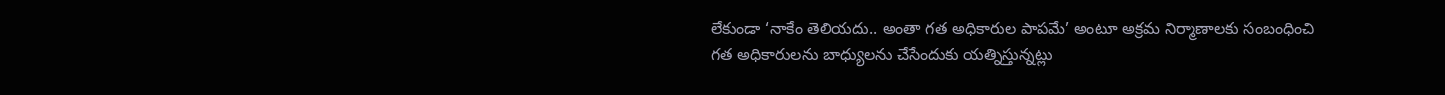లేకుండా ‘నాకేం తెలియదు.. అంతా గత అధికారుల పాపమే’ అంటూ అక్రమ నిర్మాణాలకు సంబంధించి గత అధికారులను బాధ్యులను చేసేందుకు యత్నిస్తున్నట్లు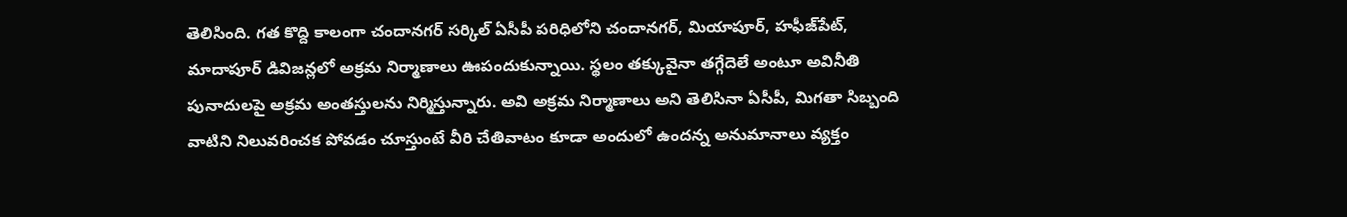తెలిసింది. గత కొద్ది కాలంగా చందానగర్ సర్కిల్ ఏసీపీ పరిధిలోని చందానగర్, మియాపూర్, హఫీజ్‌పేట్, మాదాపూర్ డివిజన్లలో అక్రమ నిర్మాణాలు ఊపందుకున్నాయి. స్థలం తక్కువైనా తగ్గేదెలే అంటూ అవినీతి పునాదులపై అక్రమ అంతస్తులను నిర్మిస్తున్నారు. అవి అక్రమ నిర్మాణాలు అని తెలిసినా ఏసీపీ, మిగతా సిబ్బంది వాటిని నిలువరించక పోవడం చూస్తుంటే వీరి చేతివాటం కూడా అందులో ఉందన్న అనుమానాలు వ్యక్తం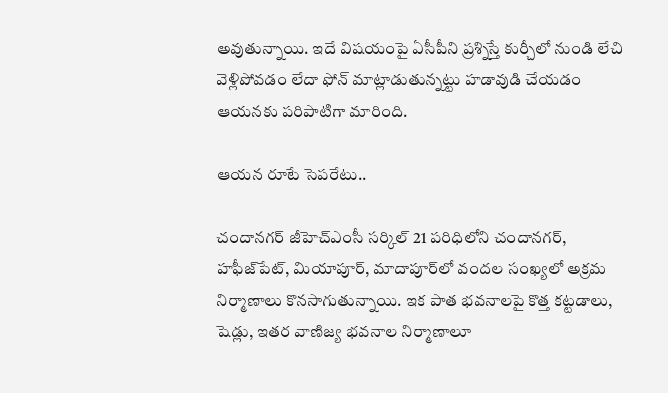అవుతున్నాయి. ఇదే విషయంపై ఏసీపీని ప్రశ్నిస్తే కుర్చీలో నుండి లేచి వెళ్లిపోవడం లేదా ఫోన్ మాట్లాడుతున్నట్టు హడావుడి చేయడం ఆయనకు పరిపాటిగా మారింది.

ఆయన రూటే సెపరేటు..

చందానగర్ జీహెచ్ఎంసీ సర్కిల్ 21 పరిధిలోని చందానగర్, హఫీజ్‌పేట్, మియాపూర్, మాదాపూర్‌లో వందల సంఖ్యలో అక్రమ నిర్మాణాలు కొనసాగుతున్నాయి. ఇక పాత భవనాలపై కొత్త కట్టడాలు, షెడ్లు, ఇతర వాణిజ్య భవనాల నిర్మాణాలూ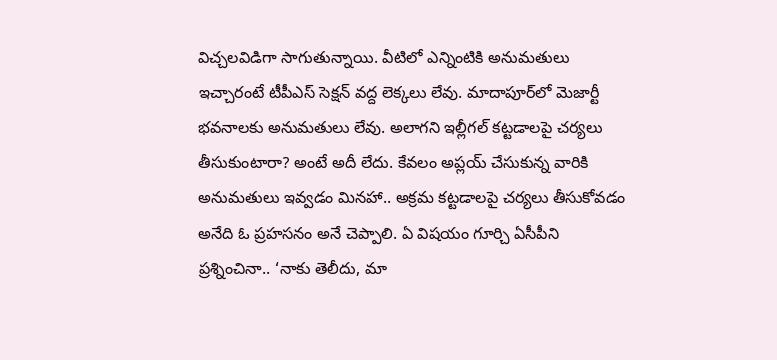విచ్చలవిడిగా సాగుతున్నాయి. వీటిలో ఎన్నింటికి అనుమతులు ఇచ్చారంటే టీపీఎస్ సెక్షన్ వద్ద లెక్కలు లేవు. మాదాపూర్‌లో మెజార్టీ భవనాలకు అనుమతులు లేవు. అలాగని ఇల్లీగల్ కట్టడాలపై చర్యలు తీసుకుంటారా? అంటే అదీ లేదు. కేవలం అప్లయ్ చేసుకున్న వారికి అనుమతులు ఇవ్వడం మినహా.. అక్రమ కట్టడాలపై చర్యలు తీసుకోవడం అనేది ఓ ప్రహసనం అనే చెప్పాలి. ఏ విషయం గూర్చి ఏసీపీని ప్రశ్నించినా.. ‘నాకు తెలీదు, మా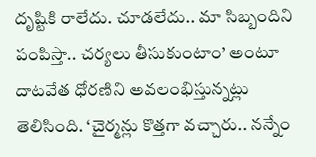దృష్టికి రాలేదు. చూడలేదు.. మా సిబ్బందిని పంపిస్తా.. చర్యలు తీసుకుంటాం’ అంటూ దాటవేత ధోరణిని అవలంభిస్తున్నట్లు తెలిసింది. ‘చైర్మన్లు కొత్తగా వచ్చారు.. నన్నేం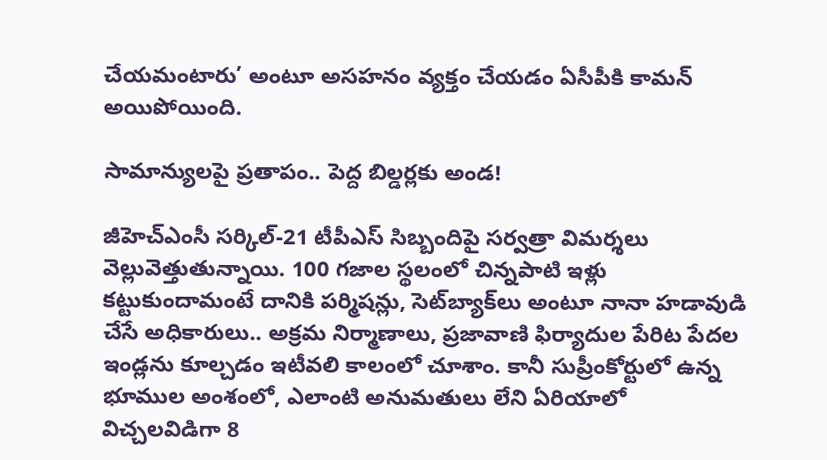చేయమంటారు’ అంటూ అసహనం వ్యక్తం చేయడం ఏసీపీకి కామన్ అయిపోయింది.

సామాన్యులపై ప్రతాపం.. పెద్ద బిల్డర్లకు అండ!

జీహెచ్ఎంసీ సర్కిల్-21 టీపీఎస్ సిబ్బందిపై సర్వత్రా విమర్శలు వెల్లువెత్తుతున్నాయి. 100 గజాల స్థలంలో చిన్నపాటి ఇళ్లు కట్టుకుందామంటే దానికి పర్మిషన్లు, సెట్‌బ్యాక్‌లు అంటూ నానా హడావుడి చేసే అధికారులు.. అక్రమ నిర్మాణాలు, ప్రజావాణి ఫిర్యాదుల పేరిట పేదల ఇండ్లను కూల్చడం ఇటీవలి కాలంలో చూశాం. కానీ సుప్రీంకోర్టులో ఉన్న భూముల అంశంలో, ఎలాంటి అనుమతులు లేని ఏరియాలో విచ్చలవిడిగా 8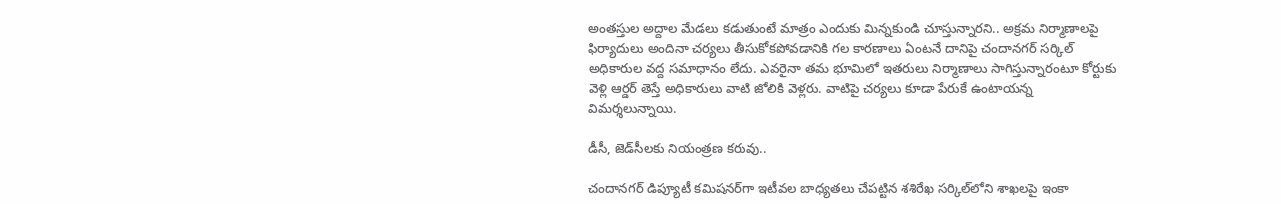అంతస్తుల అద్దాల మేడలు కడుతుంటే మాత్రం ఎందుకు మిన్నకుండి చూస్తున్నారని.. అక్రమ నిర్మాణాలపై ఫిర్యాదులు అందినా చర్యలు తీసుకోకపోవడానికి గల కారణాలు ఏంటనే దానిపై చందానగర్ సర్కిల్ అధికారుల వద్ద సమాధానం లేదు. ఎవరైనా తమ భూమిలో ఇతరులు నిర్మాణాలు సాగిస్తున్నారంటూ కోర్టుకు వెళ్లి ఆర్డర్ తెస్తే అధికారులు వాటి జోలికి వెళ్లరు. వాటిపై చర్యలు కూడా పేరుకే ఉంటాయన్న విమర్శలున్నాయి.

డీసీ, జెడ్‌సీలకు నియంత్రణ కరువు..

చందానగర్ డిప్యూటీ కమిషనర్‌గా ఇటీవల బాధ్యతలు చేపట్టిన శశిరేఖ సర్కిల్‌లోని శాఖలపై ఇంకా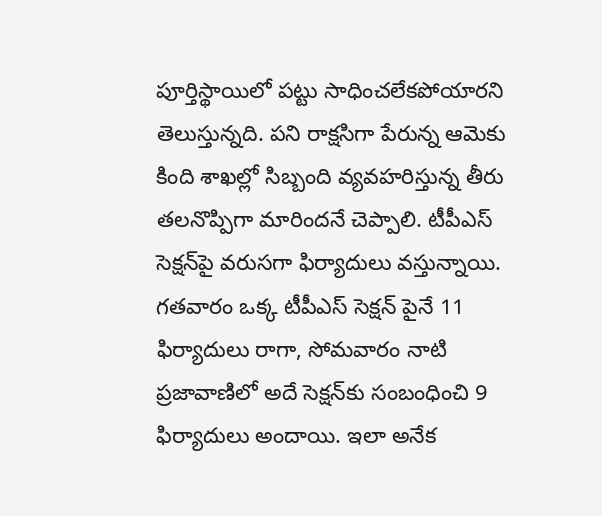పూర్తిస్థాయిలో పట్టు సాధించలేకపోయారని తెలుస్తున్నది. పని రాక్షసిగా పేరున్న ఆమెకు కింది శాఖల్లో సిబ్బంది వ్యవహరిస్తున్న తీరు తలనొప్పిగా మారిందనే చెప్పాలి. టీపీఎస్ సెక్షన్‌పై వరుసగా ఫిర్యాదులు వస్తున్నాయి. గతవారం ఒక్క టీపీఎస్ సెక్షన్ పైనే 11 ఫిర్యాదులు రాగా, సోమవారం నాటి ప్రజావాణిలో అదే సెక్షన్‌కు సంబంధించి 9 ఫిర్యాదులు అందాయి. ఇలా అనేక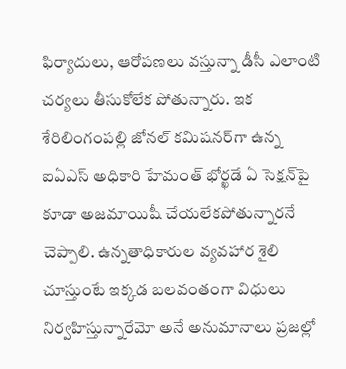ఫిర్యాదులు, ఆరోపణలు వస్తున్నా డీసీ ఎలాంటి చర్యలు తీసుకోలేక పోతున్నారు. ఇక శేరిలింగంపల్లి జోనల్ కమిషనర్‌గా ఉన్న ఐఏఎస్ అధికారి హేమంత్ భోర్ఖడే ఏ సెక్షన్‌పై కూడా అజమాయిషీ చేయలేకపోతున్నారనే చెప్పాలి. ఉన్నతాధికారుల వ్యవహార శైలి చూస్తుంటే ఇక్కడ బలవంతంగా విధులు నిర్వహిస్తున్నారేమో అనే అనుమానాలు ప్రజల్లో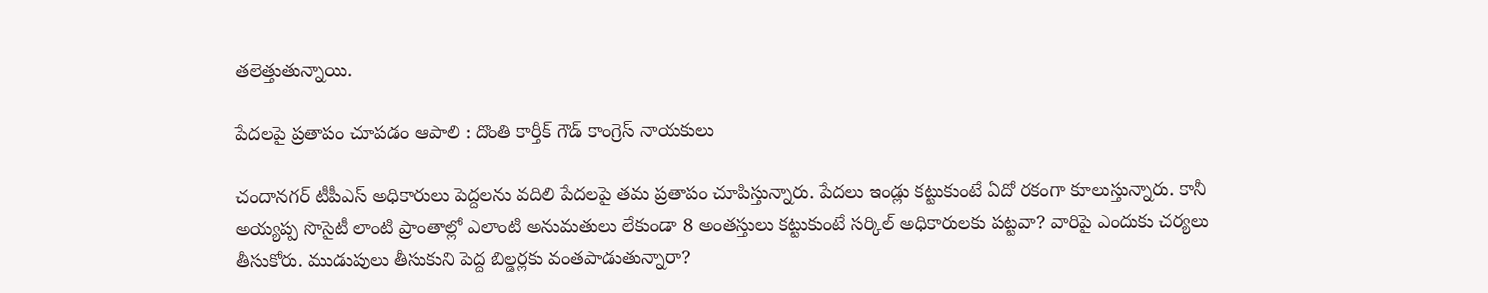తలెత్తుతున్నాయి.

పేదలపై ప్రతాపం చూపడం ఆపాలి : దొంతి కార్తీక్ గౌడ్ కాంగ్రెస్ నాయకులు

చందానగర్ టీపీఎస్ అధికారులు పెద్దలను వదిలి పేదలపై తమ ప్రతాపం చూపిస్తున్నారు. పేదలు ఇండ్లు కట్టుకుంటే ఏదో రకంగా కూలుస్తున్నారు. కానీ అయ్యప్ప సొసైటీ లాంటి ప్రాంతాల్లో ఎలాంటి అనుమతులు లేకుండా 8 అంతస్తులు కట్టుకుంటే సర్కిల్ అధికారులకు పట్టవా? వారిపై ఎందుకు చర్యలు తీసుకోరు. ముడుపులు తీసుకుని పెద్ద బిల్డర్లకు వంతపాడుతున్నారా?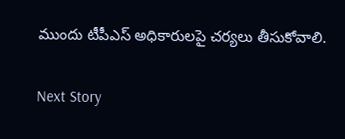ముందు టీపీఎస్ అధికారులపై చర్యలు తీసుకోవాలి.

Next Story